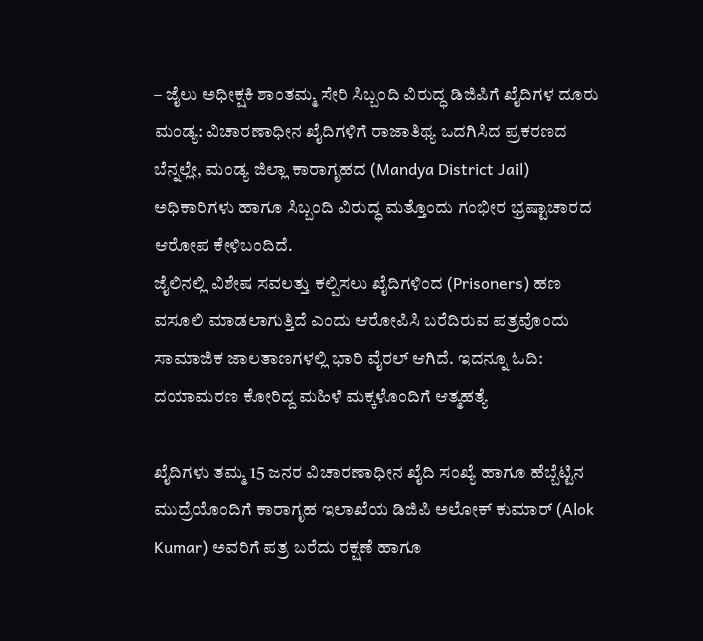– ಜೈಲು ಅಧೀಕ್ಷಕಿ ಶಾಂತಮ್ಮ ಸೇರಿ ಸಿಬ್ಬಂದಿ ವಿರುದ್ಧ ಡಿಜಿಪಿಗೆ ಖೈದಿಗಳ ದೂರು
ಮಂಡ್ಯ: ವಿಚಾರಣಾಧೀನ ಖೈದಿಗಳಿಗೆ ರಾಜಾತಿಥ್ಯ ಒದಗಿಸಿದ ಪ್ರಕರಣದ ಬೆನ್ನಲ್ಲೇ, ಮಂಡ್ಯ ಜಿಲ್ಲಾ ಕಾರಾಗೃಹದ (Mandya District Jail) ಅಧಿಕಾರಿಗಳು ಹಾಗೂ ಸಿಬ್ಬಂದಿ ವಿರುದ್ಧ ಮತ್ತೊಂದು ಗಂಭೀರ ಭ್ರಷ್ಟಾಚಾರದ ಆರೋಪ ಕೇಳಿಬಂದಿದೆ.
ಜೈಲಿನಲ್ಲಿ ವಿಶೇಷ ಸವಲತ್ತು ಕಲ್ಪಿಸಲು ಖೈದಿಗಳಿಂದ (Prisoners) ಹಣ ವಸೂಲಿ ಮಾಡಲಾಗುತ್ತಿದೆ ಎಂದು ಆರೋಪಿಸಿ ಬರೆದಿರುವ ಪತ್ರವೊಂದು ಸಾಮಾಜಿಕ ಜಾಲತಾಣಗಳಲ್ಲಿ ಭಾರಿ ವೈರಲ್ ಆಗಿದೆ. ಇದನ್ನೂ ಓದಿ: ದಯಾಮರಣ ಕೋರಿದ್ದ ಮಹಿಳೆ ಮಕ್ಕಳೊಂದಿಗೆ ಆತ್ಮಹತ್ಯೆ

ಖೈದಿಗಳು ತಮ್ಮ 15 ಜನರ ವಿಚಾರಣಾಧೀನ ಖೈದಿ ಸಂಖ್ಯೆ ಹಾಗೂ ಹೆಬ್ಬೆಟ್ಟಿನ ಮುದ್ರೆಯೊಂದಿಗೆ ಕಾರಾಗೃಹ ಇಲಾಖೆಯ ಡಿಜಿಪಿ ಅಲೋಕ್ ಕುಮಾರ್ (Alok Kumar) ಅವರಿಗೆ ಪತ್ರ ಬರೆದು ರಕ್ಷಣೆ ಹಾಗೂ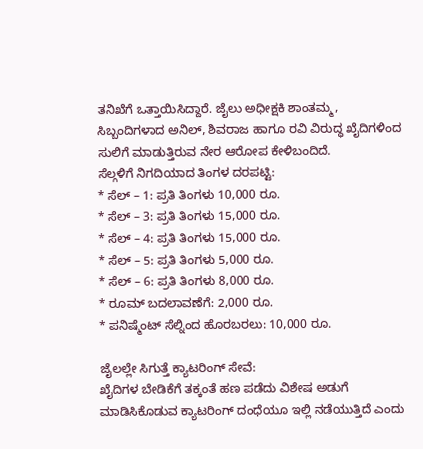ತನಿಖೆಗೆ ಒತ್ತಾಯಿಸಿದ್ದಾರೆ. ಜೈಲು ಅಧೀಕ್ಷಕಿ ಶಾಂತಮ್ಮ, ಸಿಬ್ಬಂದಿಗಳಾದ ಅನಿಲ್, ಶಿವರಾಜ ಹಾಗೂ ರವಿ ವಿರುದ್ಧ ಖೈದಿಗಳಿಂದ ಸುಲಿಗೆ ಮಾಡುತ್ತಿರುವ ನೇರ ಆರೋಪ ಕೇಳಿಬಂದಿದೆ.
ಸೆಲ್ಗಳಿಗೆ ನಿಗದಿಯಾದ ತಿಂಗಳ ದರಪಟ್ಟಿ:
* ಸೆಲ್ – 1: ಪ್ರತಿ ತಿಂಗಳು 10,000 ರೂ.
* ಸೆಲ್ – 3: ಪ್ರತಿ ತಿಂಗಳು 15,000 ರೂ.
* ಸೆಲ್ – 4: ಪ್ರತಿ ತಿಂಗಳು 15,000 ರೂ.
* ಸೆಲ್ – 5: ಪ್ರತಿ ತಿಂಗಳು 5,000 ರೂ.
* ಸೆಲ್ – 6: ಪ್ರತಿ ತಿಂಗಳು 8,000 ರೂ.
* ರೂಮ್ ಬದಲಾವಣೆಗೆ: 2,000 ರೂ.
* ಪನಿಷ್ಮೆಂಟ್ ಸೆಲ್ನಿಂದ ಹೊರಬರಲು: 10,000 ರೂ.

ಜೈಲಲ್ಲೇ ಸಿಗುತ್ತೆ ಕ್ಯಾಟರಿಂಗ್ ಸೇವೆ:
ಖೈದಿಗಳ ಬೇಡಿಕೆಗೆ ತಕ್ಕಂತೆ ಹಣ ಪಡೆದು ವಿಶೇಷ ಅಡುಗೆ ಮಾಡಿಸಿಕೊಡುವ ಕ್ಯಾಟರಿಂಗ್ ದಂಧೆಯೂ ಇಲ್ಲಿ ನಡೆಯುತ್ತಿದೆ ಎಂದು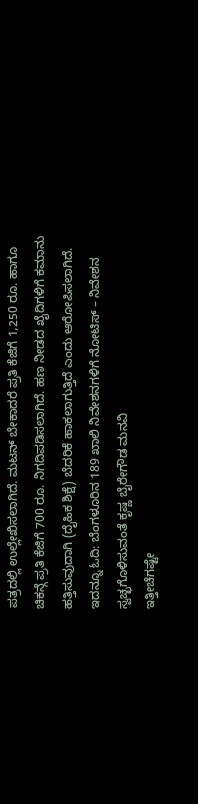ಪತ್ರದಲ್ಲಿ ಉಲ್ಲೇಖಿಸಲಾಗಿದೆ. ಮಟನ್ ಬೇಕಾದರೆ ಪ್ರತಿ ಕೆಜಿಗೆ 1,250 ರೂ. ಹಾಗೂ ಚಿಕನ್ಗೆ ಪ್ರತಿ ಕೆಜಿಗೆ 700 ರೂ. ನಿಗದಿಪಡಿಸಲಾಗಿದೆ. ಹಣ ನೀಡದ ಖೈದಿಗಳಿಗೆ ಕಮಾನು ಹತ್ತಿಸುವುದಾಗಿ (ದೈಹಿಕ ಶಿಕ್ಷೆ) ಬೆದರಿಕೆ ಹಾಕಲಾಗುತ್ತಿದೆ ಎಂದು ಆರೋಪಿಸಲಾಗಿದೆ. ಇದನ್ನೂ ಓದಿ: ಬೆಂಗಳೂರಿನ 189 ಖಾಲಿ ನಿವೇಶನಗಳಿಗೆ ನೋಟಿಸ್ – ನಿವೇಶನ ಸ್ವಚ್ಛಗೊಳಿಸುವಂತೆ ಕೃಷ್ಣ ಬೈರೇಗೌಡ ಮನವಿ
ಇತ್ತೀಚೆಗಷ್ಟೇ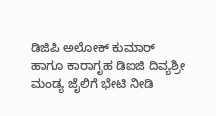ಡಿಜಿಪಿ ಅಲೋಕ್ ಕುಮಾರ್ ಹಾಗೂ ಕಾರಾಗೃಹ ಡಿಐಜಿ ದಿವ್ಯಶ್ರೀ ಮಂಡ್ಯ ಜೈಲಿಗೆ ಭೇಟಿ ನೀಡಿ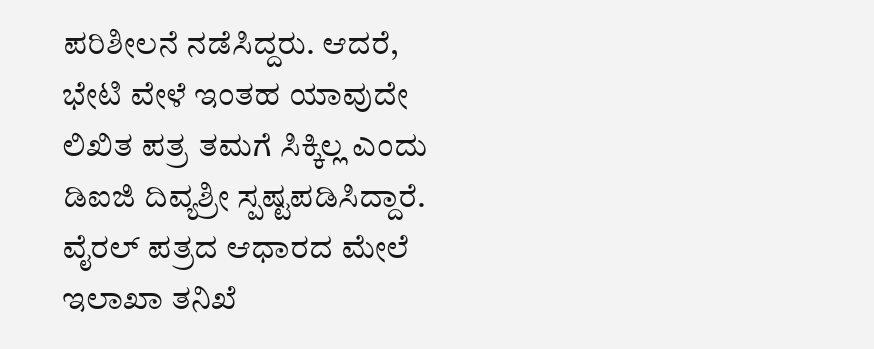ಪರಿಶೀಲನೆ ನಡೆಸಿದ್ದರು. ಆದರೆ, ಭೇಟಿ ವೇಳೆ ಇಂತಹ ಯಾವುದೇ ಲಿಖಿತ ಪತ್ರ ತಮಗೆ ಸಿಕ್ಕಿಲ್ಲ ಎಂದು ಡಿಐಜಿ ದಿವ್ಯಶ್ರೀ ಸ್ಪಷ್ಟಪಡಿಸಿದ್ದಾರೆ. ವೈರಲ್ ಪತ್ರದ ಆಧಾರದ ಮೇಲೆ ಇಲಾಖಾ ತನಿಖೆ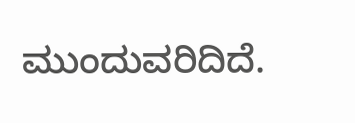ಮುಂದುವರಿದಿದೆ.